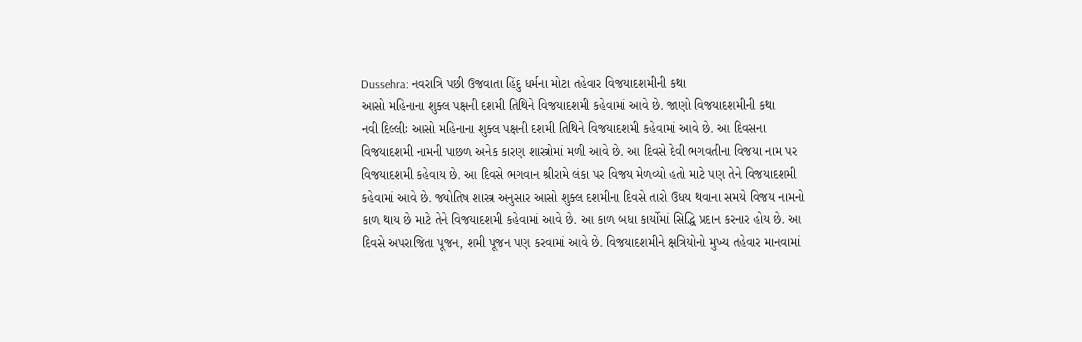Dussehra: નવરાત્રિ પછી ઉજવાતા હિંદુ ધર્મના મોટા તહેવાર વિજયાદશમીની કથા
આસો મહિનાના શુક્લ પક્ષની દશમી તિથિને વિજયાદશમી કહેવામાં આવે છે. જાણો વિજયાદશમીની કથા
નવી દિલ્લીઃ આસો મહિનાના શુક્લ પક્ષની દશમી તિથિને વિજયાદશમી કહેવામાં આવે છે. આ દિવસના વિજયાદશમી નામની પાછળ અનેક કારણ શાસ્ત્રોમાં મળી આવે છે. આ દિવસે દેવી ભગવતીના વિજયા નામ પર વિજયાદશમી કહેવાય છે. આ દિવસે ભગવાન શ્રીરામે લંકા પર વિજય મેળવ્યો હતો માટે પણ તેને વિજયાદશમી કહેવામાં આવે છે. જ્યોતિષ શાસ્ત્ર અનુસાર આસો શુક્લ દશમીના દિવસે તારો ઉધય થવાના સમયે વિજય નામનો કાળ થાય છે માટે તેને વિજયાદશમી કહેવામાં આવે છે. આ કાળ બધા કાર્યોમાં સિદ્ધિ પ્રદાન કરનાર હોય છે. આ દિવસે અપરાજિતા પૂજન, શમી પૂજન પણ કરવામાં આવે છે. વિજયાદશમીને ક્ષત્રિયોનો મુખ્ય તહેવાર માનવામાં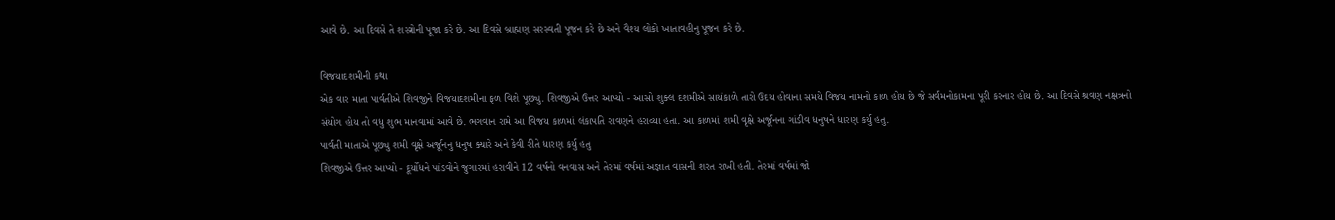આવે છે. આ દિવસે તે શસ્ત્રોની પૂજા કરે છે. આ દિવસે બ્રાહ્મણ સરસ્વતી પૂજન કરે છે અને વૈશ્ય લોકો ખાતાવહીનુ પૂજન કરે છે.

વિજયાદશમીની કથા
એક વાર માતા પાર્વતીએ શિવજીને વિજયાદશમીના ફળ વિશે પૂછ્યુ. શિવજીએ ઉત્તર આપ્યો - આસો શુક્લ દશમીએ સાયંકાળે તારો ઉદય હોવાના સમયે વિજય નામનો કાળ હોય છે જે સર્વમનોકામના પૂરી કરનાર હોય છે. આ દિવસે શ્રવણ નક્ષત્રનો સંયોગ હોય તો વધુ શુભ માનવામાં આવે છે. ભગવાન રામે આ વિજય કાળમાં લંકાપતિ રાવણને હરાવ્યા હતા. આ કાળમાં શમી વૃક્ષે અર્જૂનના ગાંડીવ ધનુષને ધારણ કર્યુ હતુ.
પાર્વતી માતાએ પૂછ્યુ શમી વૃક્ષે અર્જૂનનુ ધનુષ ક્યારે અને કેવી રીતે ધારણ કર્યુ હતુ
શિવજીએ ઉત્તર આપ્યો - દૂર્યોધને પાંડવોને જુગારમાં હરાવીને 12 વર્ષનો વનવાસ અને તેરમાં વર્ષમાં અજ્ઞાત વાસની શરત રાખી હતી. તેરમાં વર્ષમાં જો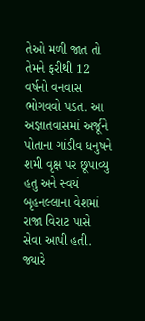તેઓ મળી જાત તો તેમને ફરીથી 12 વર્ષનો વનવાસ ભોગવવો પડત. આ અજ્ઞાતવાસમાં અર્જૂને પોતાના ગાંડીવ ધનુષને શમી વૃક્ષ પર છૂપાવ્યુ હતુ અને સ્વયં બૃહનલ્લાના વેશમાં રાજા વિરાટ પાસે સેવા આપી હતી. જ્યારે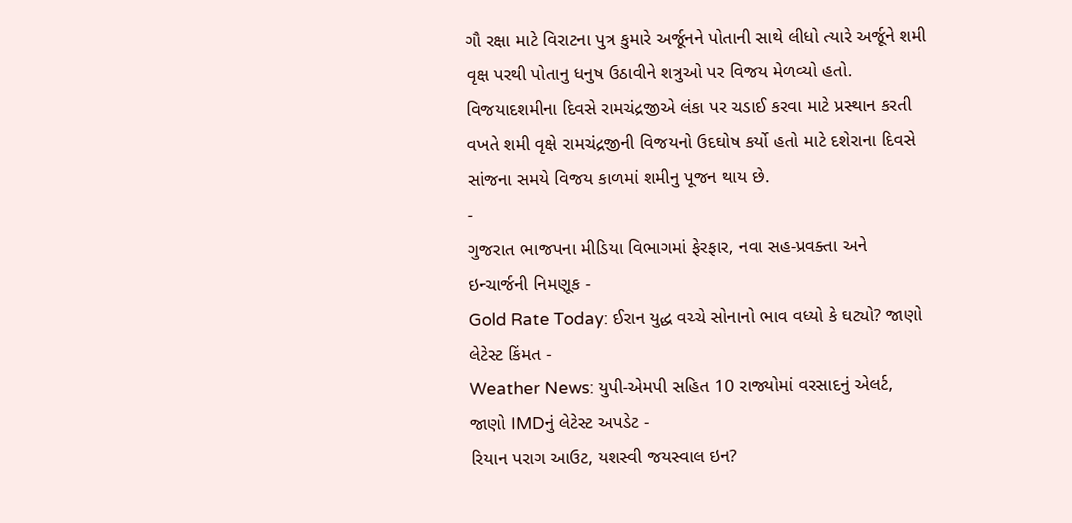ગૌ રક્ષા માટે વિરાટના પુત્ર કુમારે અર્જૂનને પોતાની સાથે લીધો ત્યારે અર્જૂને શમી વૃક્ષ પરથી પોતાનુ ધનુષ ઉઠાવીને શત્રુઓ પર વિજય મેળવ્યો હતો. વિજયાદશમીના દિવસે રામચંદ્રજીએ લંકા પર ચડાઈ કરવા માટે પ્રસ્થાન કરતી વખતે શમી વૃક્ષે રામચંદ્રજીની વિજયનો ઉદઘોષ કર્યો હતો માટે દશેરાના દિવસે સાંજના સમયે વિજય કાળમાં શમીનુ પૂજન થાય છે.
-
ગુજરાત ભાજપના મીડિયા વિભાગમાં ફેરફાર, નવા સહ-પ્રવક્તા અને ઇન્ચાર્જની નિમણૂક -
Gold Rate Today: ઈરાન યુદ્ધ વચ્ચે સોનાનો ભાવ વધ્યો કે ઘટ્યો? જાણો લેટેસ્ટ કિંમત -
Weather News: યુપી-એમપી સહિત 10 રાજ્યોમાં વરસાદનું એલર્ટ, જાણો IMDનું લેટેસ્ટ અપડેટ -
રિયાન પરાગ આઉટ, યશસ્વી જયસ્વાલ ઇન?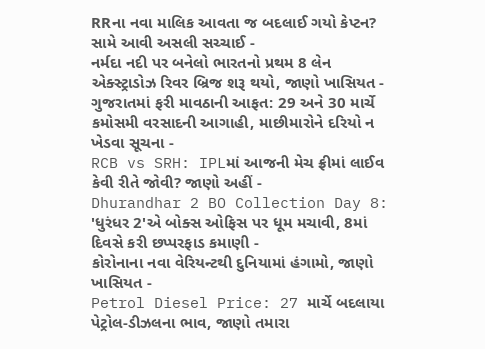RRના નવા માલિક આવતા જ બદલાઈ ગયો કેપ્ટન? સામે આવી અસલી સચ્ચાઈ -
નર્મદા નદી પર બનેલો ભારતનો પ્રથમ 8 લેન એક્સ્ટ્રાડોઝ રિવર બ્રિજ શરૂ થયો, જાણો ખાસિયત -
ગુજરાતમાં ફરી માવઠાની આફત: 29 અને 30 માર્ચે કમોસમી વરસાદની આગાહી, માછીમારોને દરિયો ન ખેડવા સૂચના -
RCB vs SRH: IPLમાં આજની મેચ ફ્રીમાં લાઈવ કેવી રીતે જોવી? જાણો અહીં -
Dhurandhar 2 BO Collection Day 8: 'ધુરંધર 2'એ બોક્સ ઓફિસ પર ધૂમ મચાવી, 8માં દિવસે કરી છપ્પરફાડ કમાણી -
કોરોનાના નવા વેરિયન્ટથી દુનિયામાં હંગામો, જાણો ખાસિયત -
Petrol Diesel Price: 27 માર્ચે બદલાયા પેટ્રોલ-ડીઝલના ભાવ, જાણો તમારા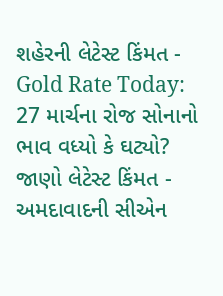શહેરની લેટેસ્ટ કિંમત -
Gold Rate Today: 27 માર્ચના રોજ સોનાનો ભાવ વધ્યો કે ઘટ્યો? જાણો લેટેસ્ટ કિંમત -
અમદાવાદની સીએન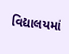વિદ્યાલયમાં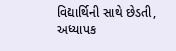વિદ્યાર્થિની સાથે છેડતી, અધ્યાપક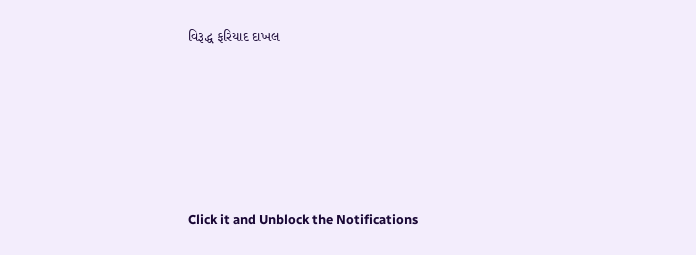વિરૂદ્ધ ફરિયાદ દાખલ









Click it and Unblock the Notifications